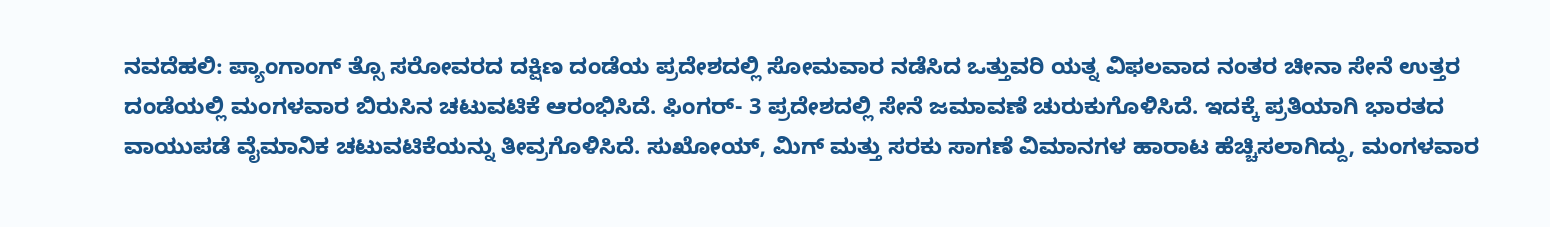ನವದೆಹಲಿ: ಪ್ಯಾಂಗಾಂಗ್ ತ್ಸೊ ಸರೋವರದ ದಕ್ಷಿಣ ದಂಡೆಯ ಪ್ರದೇಶದಲ್ಲಿ ಸೋಮವಾರ ನಡೆಸಿದ ಒತ್ತುವರಿ ಯತ್ನ ವಿಫಲವಾದ ನಂತರ ಚೀನಾ ಸೇನೆ ಉತ್ತರ ದಂಡೆಯಲ್ಲಿ ಮಂಗಳವಾರ ಬಿರುಸಿನ ಚಟುವಟಿಕೆ ಆರಂಭಿಸಿದೆ. ಫಿಂಗರ್- 3 ಪ್ರದೇಶದಲ್ಲಿ ಸೇನೆ ಜಮಾವಣೆ ಚುರುಕುಗೊಳಿಸಿದೆ. ಇದಕ್ಕೆ ಪ್ರತಿಯಾಗಿ ಭಾರತದ ವಾಯುಪಡೆ ವೈಮಾನಿಕ ಚಟುವಟಿಕೆಯನ್ನು ತೀವ್ರಗೊಳಿಸಿದೆ. ಸುಖೋಯ್, ಮಿಗ್ ಮತ್ತು ಸರಕು ಸಾಗಣೆ ವಿಮಾನಗಳ ಹಾರಾಟ ಹೆಚ್ಚಿಸಲಾಗಿದ್ದು, ಮಂಗಳವಾರ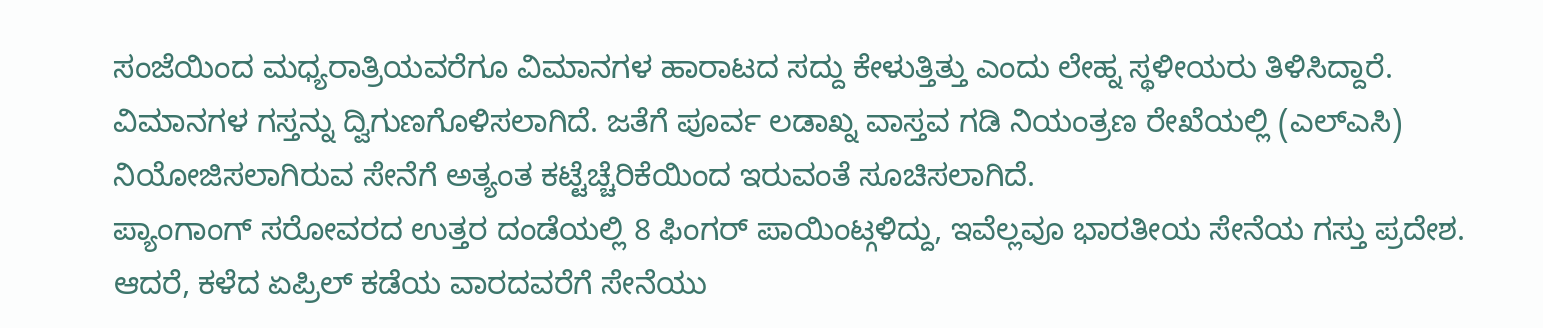ಸಂಜೆಯಿಂದ ಮಧ್ಯರಾತ್ರಿಯವರೆಗೂ ವಿಮಾನಗಳ ಹಾರಾಟದ ಸದ್ದು ಕೇಳುತ್ತಿತ್ತು ಎಂದು ಲೇಹ್ನ ಸ್ಥಳೀಯರು ತಿಳಿಸಿದ್ದಾರೆ. ವಿಮಾನಗಳ ಗಸ್ತನ್ನು ದ್ವಿಗುಣಗೊಳಿಸಲಾಗಿದೆ. ಜತೆಗೆ ಪೂರ್ವ ಲಡಾಖ್ನ ವಾಸ್ತವ ಗಡಿ ನಿಯಂತ್ರಣ ರೇಖೆಯಲ್ಲಿ (ಎಲ್ಎಸಿ) ನಿಯೋಜಿಸಲಾಗಿರುವ ಸೇನೆಗೆ ಅತ್ಯಂತ ಕಟ್ಟೆಚ್ಚೆರಿಕೆಯಿಂದ ಇರುವಂತೆ ಸೂಚಿಸಲಾಗಿದೆ.
ಪ್ಯಾಂಗಾಂಗ್ ಸರೋವರದ ಉತ್ತರ ದಂಡೆಯಲ್ಲಿ 8 ಫಿಂಗರ್ ಪಾಯಿಂಟ್ಗಳಿದ್ದು, ಇವೆಲ್ಲವೂ ಭಾರತೀಯ ಸೇನೆಯ ಗಸ್ತು ಪ್ರದೇಶ. ಆದರೆ, ಕಳೆದ ಏಪ್ರಿಲ್ ಕಡೆಯ ವಾರದವರೆಗೆ ಸೇನೆಯು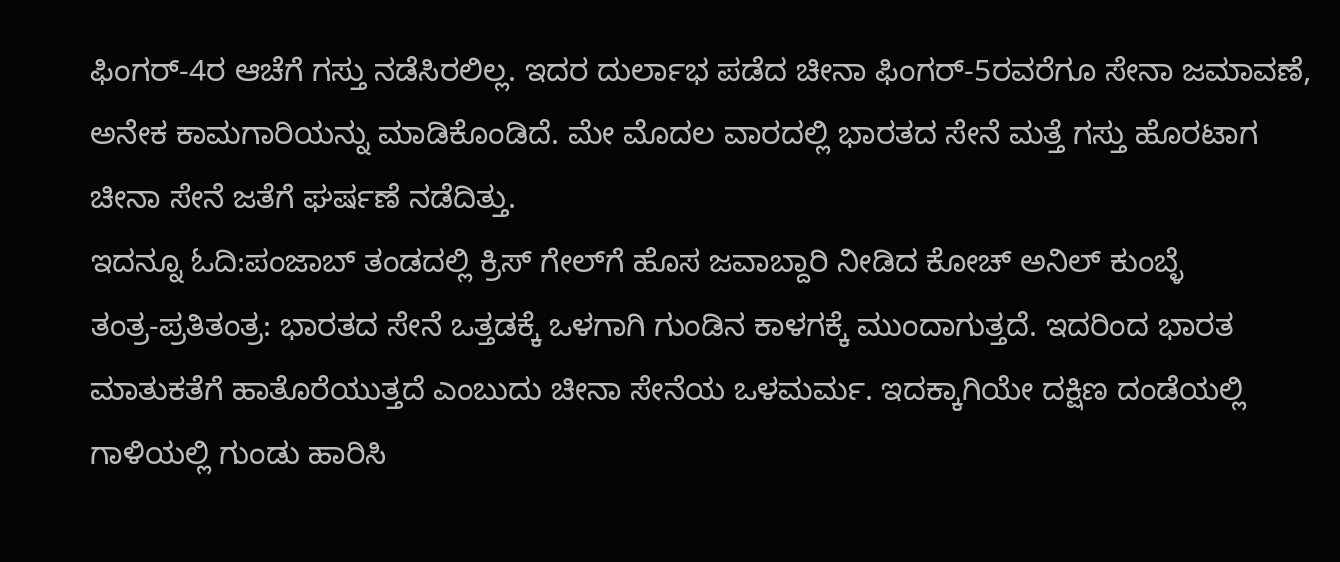ಫಿಂಗರ್-4ರ ಆಚೆಗೆ ಗಸ್ತು ನಡೆಸಿರಲಿಲ್ಲ. ಇದರ ದುರ್ಲಾಭ ಪಡೆದ ಚೀನಾ ಫಿಂಗರ್-5ರವರೆಗೂ ಸೇನಾ ಜಮಾವಣೆ, ಅನೇಕ ಕಾಮಗಾರಿಯನ್ನು ಮಾಡಿಕೊಂಡಿದೆ. ಮೇ ಮೊದಲ ವಾರದಲ್ಲಿ ಭಾರತದ ಸೇನೆ ಮತ್ತೆ ಗಸ್ತು ಹೊರಟಾಗ ಚೀನಾ ಸೇನೆ ಜತೆಗೆ ಘರ್ಷಣೆ ನಡೆದಿತ್ತು.
ಇದನ್ನೂ ಓದಿ:ಪಂಜಾಬ್ ತಂಡದಲ್ಲಿ ಕ್ರಿಸ್ ಗೇಲ್‌ಗೆ ಹೊಸ ಜವಾಬ್ದಾರಿ ನೀಡಿದ ಕೋಚ್ ಅನಿಲ್ ಕುಂಬ್ಳೆ
ತಂತ್ರ-ಪ್ರತಿತಂತ್ರ: ಭಾರತದ ಸೇನೆ ಒತ್ತಡಕ್ಕೆ ಒಳಗಾಗಿ ಗುಂಡಿನ ಕಾಳಗಕ್ಕೆ ಮುಂದಾಗುತ್ತದೆ. ಇದರಿಂದ ಭಾರತ ಮಾತುಕತೆಗೆ ಹಾತೊರೆಯುತ್ತದೆ ಎಂಬುದು ಚೀನಾ ಸೇನೆಯ ಒಳಮರ್ಮ. ಇದಕ್ಕಾಗಿಯೇ ದಕ್ಷಿಣ ದಂಡೆಯಲ್ಲಿ ಗಾಳಿಯಲ್ಲಿ ಗುಂಡು ಹಾರಿಸಿ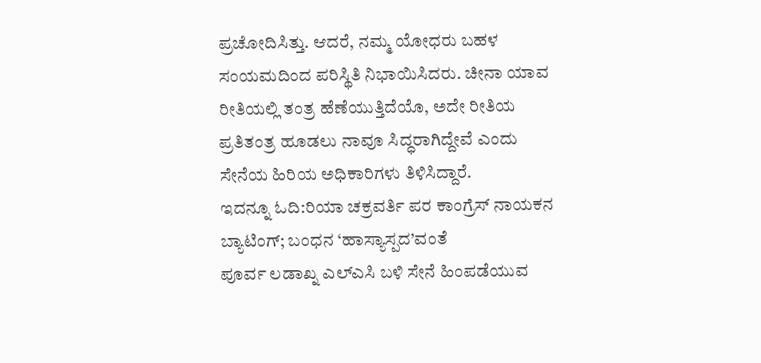ಪ್ರಚೋದಿಸಿತ್ತು. ಆದರೆ, ನಮ್ಮ ಯೋಧರು ಬಹಳ ಸಂಯಮದಿಂದ ಪರಿಸ್ಥಿತಿ ನಿಭಾಯಿಸಿದರು. ಚೀನಾ ಯಾವ ರೀತಿಯಲ್ಲಿ ತಂತ್ರ ಹೆಣೆಯುತ್ತಿದೆಯೊ, ಅದೇ ರೀತಿಯ ಪ್ರತಿತಂತ್ರ ಹೂಡಲು ನಾವೂ ಸಿದ್ಧರಾಗಿದ್ದೇವೆ ಎಂದು ಸೇನೆಯ ಹಿರಿಯ ಅಧಿಕಾರಿಗಳು ತಿಳಿಸಿದ್ದಾರೆ.
ಇದನ್ನೂ ಓದಿ:ರಿಯಾ ಚಕ್ರವರ್ತಿ ಪರ ಕಾಂಗ್ರೆಸ್ ನಾಯಕನ ಬ್ಯಾಟಿಂಗ್; ಬಂಧನ ‘ಹಾಸ್ಯಾಸ್ಪದ’ವಂತೆ
ಪೂರ್ವ ಲಡಾಖ್ನ ಎಲ್ಎಸಿ ಬಳಿ ಸೇನೆ ಹಿಂಪಡೆಯುವ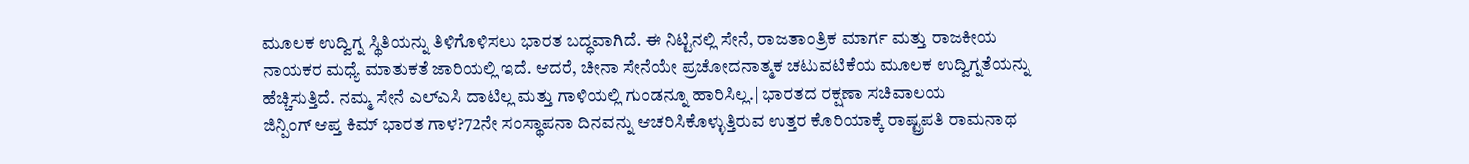ಮೂಲಕ ಉದ್ವಿಗ್ನ ಸ್ಥಿತಿಯನ್ನು ತಿಳಿಗೊಳಿಸಲು ಭಾರತ ಬದ್ಧವಾಗಿದೆ. ಈ ನಿಟ್ಟಿನಲ್ಲಿ ಸೇನೆ, ರಾಜತಾಂತ್ರಿಕ ಮಾರ್ಗ ಮತ್ತು ರಾಜಕೀಯ ನಾಯಕರ ಮಧ್ಯೆ ಮಾತುಕತೆ ಜಾರಿಯಲ್ಲಿ ಇದೆ. ಆದರೆ, ಚೀನಾ ಸೇನೆಯೇ ಪ್ರಚೋದನಾತ್ಮಕ ಚಟುವಟಿಕೆಯ ಮೂಲಕ ಉದ್ವಿಗ್ನತೆಯನ್ನು ಹೆಚ್ಚಿಸುತ್ತಿದೆ. ನಮ್ಮ ಸೇನೆ ಎಲ್ಎಸಿ ದಾಟಿಲ್ಲ ಮತ್ತು ಗಾಳಿಯಲ್ಲಿ ಗುಂಡನ್ನೂ ಹಾರಿಸಿಲ್ಲ.| ಭಾರತದ ರಕ್ಷಣಾ ಸಚಿವಾಲಯ
ಜಿನ್ಪಿಂಗ್ ಆಪ್ತ ಕಿಮ್ ಭಾರತ ಗಾಳ?72ನೇ ಸಂಸ್ಥಾಪನಾ ದಿನವನ್ನು ಆಚರಿಸಿಕೊಳ್ಳುತ್ತಿರುವ ಉತ್ತರ ಕೊರಿಯಾಕ್ಕೆ ರಾಷ್ಟ್ರಪತಿ ರಾಮನಾಥ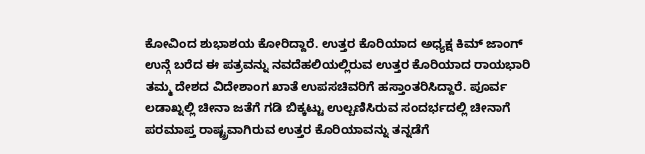ಕೋವಿಂದ ಶುಭಾಶಯ ಕೋರಿದ್ದಾರೆ. ಉತ್ತರ ಕೊರಿಯಾದ ಅಧ್ಯಕ್ಷ ಕಿಮ್ ಜಾಂಗ್ ಉನ್ಗೆ ಬರೆದ ಈ ಪತ್ರವನ್ನು ನವದೆಹಲಿಯಲ್ಲಿರುವ ಉತ್ತರ ಕೊರಿಯಾದ ರಾಯಭಾರಿ ತಮ್ಮ ದೇಶದ ವಿದೇಶಾಂಗ ಖಾತೆ ಉಪಸಚಿವರಿಗೆ ಹಸ್ತಾಂತರಿಸಿದ್ದಾರೆ. ಪೂರ್ವ ಲಡಾಖ್ನಲ್ಲಿ ಚೀನಾ ಜತೆಗೆ ಗಡಿ ಬಿಕ್ಕಟ್ಟು ಉಲ್ಬಣಿಸಿರುವ ಸಂದರ್ಭದಲ್ಲಿ ಚೀನಾಗೆ ಪರಮಾಪ್ತ ರಾಷ್ಟ್ರವಾಗಿರುವ ಉತ್ತರ ಕೊರಿಯಾವನ್ನು ತನ್ನಡೆಗೆ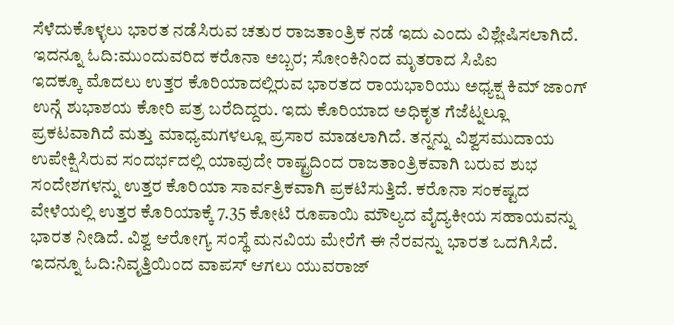ಸೆಳೆದುಕೊಳ್ಳಲು ಭಾರತ ನಡೆಸಿರುವ ಚತುರ ರಾಜತಾಂತ್ರಿಕ ನಡೆ ಇದು ಎಂದು ವಿಶ್ಲೇಷಿಸಲಾಗಿದೆ.
ಇದನ್ನೂ ಓದಿ:ಮುಂದುವರಿದ ಕರೊನಾ ಅಬ್ಬರ; ಸೋಂಕಿನಿಂದ ಮೃತರಾದ ಸಿಪಿಐ
ಇದಕ್ಕೂ ಮೊದಲು ಉತ್ತರ ಕೊರಿಯಾದಲ್ಲಿರುವ ಭಾರತದ ರಾಯಭಾರಿಯು ಅಧ್ಯಕ್ಷ ಕಿಮ್ ಜಾಂಗ್ ಉನ್ಗೆ ಶುಭಾಶಯ ಕೋರಿ ಪತ್ರ ಬರೆದಿದ್ದರು. ಇದು ಕೊರಿಯಾದ ಅಧಿಕೃತ ಗೆಜೆಟ್ನಲ್ಲೂ ಪ್ರಕಟವಾಗಿದೆ ಮತ್ತು ಮಾಧ್ಯಮಗಳಲ್ಲೂ ಪ್ರಸಾರ ಮಾಡಲಾಗಿದೆ. ತನ್ನನ್ನು ವಿಶ್ವಸಮುದಾಯ ಉಪೇಕ್ಷಿಸಿರುವ ಸಂದರ್ಭದಲ್ಲಿ ಯಾವುದೇ ರಾಷ್ಟ್ರದಿಂದ ರಾಜತಾಂತ್ರಿಕವಾಗಿ ಬರುವ ಶುಭ ಸಂದೇಶಗಳನ್ನು ಉತ್ತರ ಕೊರಿಯಾ ಸಾರ್ವತ್ರಿಕವಾಗಿ ಪ್ರಕಟಿಸುತ್ತಿದೆ. ಕರೊನಾ ಸಂಕಷ್ಟದ ವೇಳೆಯಲ್ಲಿ ಉತ್ತರ ಕೊರಿಯಾಕ್ಕೆ 7.35 ಕೋಟಿ ರೂಪಾಯಿ ಮೌಲ್ಯದ ವೈದ್ಯಕೀಯ ಸಹಾಯವನ್ನು ಭಾರತ ನೀಡಿದೆ. ವಿಶ್ವ ಆರೋಗ್ಯ ಸಂಸ್ಥೆ ಮನವಿಯ ಮೇರೆಗೆ ಈ ನೆರವನ್ನು ಭಾರತ ಒದಗಿಸಿದೆ.
ಇದನ್ನೂ ಓದಿ:ನಿವೃತ್ತಿಯಿಂದ ವಾಪಸ್ ಆಗಲು ಯುವರಾಜ್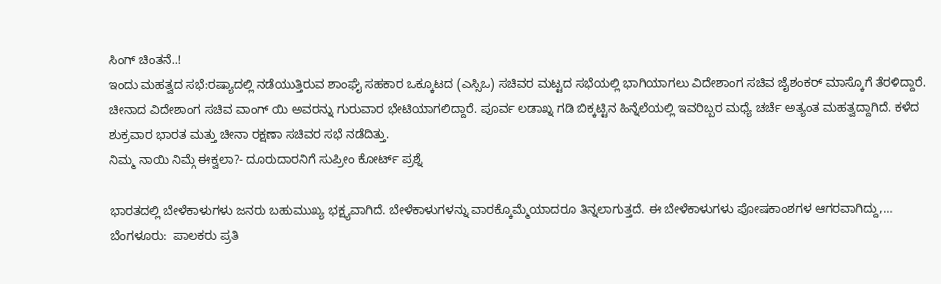ಸಿಂಗ್ ಚಿಂತನೆ..!
ಇಂದು ಮಹತ್ವದ ಸಭೆ:ರಷ್ಯಾದಲ್ಲಿ ನಡೆಯುತ್ತಿರುವ ಶಾಂಘೈ ಸಹಕಾರ ಒಕ್ಕೂಟದ (ಎಸ್ಸಿಒ) ಸಚಿವರ ಮಟ್ಟದ ಸಭೆಯಲ್ಲಿ ಭಾಗಿಯಾಗಲು ವಿದೇಶಾಂಗ ಸಚಿವ ಜೈಶಂಕರ್ ಮಾಸ್ಕೊಗೆ ತೆರಳಿದ್ದಾರೆ. ಚೀನಾದ ವಿದೇಶಾಂಗ ಸಚಿವ ವಾಂಗ್ ಯಿ ಅವರನ್ನು ಗುರುವಾರ ಭೇಟಿಯಾಗಲಿದ್ದಾರೆ. ಪೂರ್ವ ಲಡಾಖ್ನ ಗಡಿ ಬಿಕ್ಕಟ್ಟಿನ ಹಿನ್ನೆಲೆಯಲ್ಲಿ ಇವರಿಬ್ಬರ ಮಧ್ಯೆ ಚರ್ಚೆ ಅತ್ಯಂತ ಮಹತ್ವದ್ದಾಗಿದೆ. ಕಳೆದ ಶುಕ್ರವಾರ ಭಾರತ ಮತ್ತು ಚೀನಾ ರಕ್ಷಣಾ ಸಚಿವರ ಸಭೆ ನಡೆದಿತ್ತು.
ನಿಮ್ಮ ನಾಯಿ ನಿಮ್ಗೆ ಈಕ್ವಲಾ?- ದೂರುದಾರನಿಗೆ ಸುಪ್ರೀಂ ಕೋರ್ಟ್ ಪ್ರಶ್ನೆ

ಭಾರತದಲ್ಲಿ ಬೇಳೆಕಾಳುಗಳು ಜನರು ಬಹುಮುಖ್ಯ ಭಕ್ಷ್ಯವಾಗಿದೆ. ಬೇಳೆಕಾಳುಗಳನ್ನು ವಾರಕ್ಕೊಮ್ಮೆಯಾದರೂ ತಿನ್ನಲಾಗುತ್ತದೆ. ಈ ಬೇಳೆಕಾಳುಗಳು ಪೋಷಕಾಂಶಗಳ ಆಗರವಾಗಿದ್ದು,…
ಬೆಂಗಳೂರು:  ಪಾಲಕರು ಪ್ರತಿ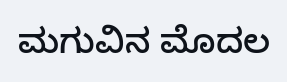ಮಗುವಿನ ಮೊದಲ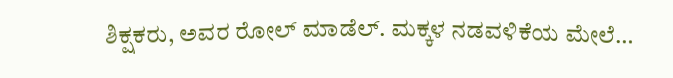ಶಿಕ್ಷಕರು, ಅವರ ರೋಲ್ ಮಾಡೆಲ್. ಮಕ್ಕಳ ನಡವಳಿಕೆಯ ಮೇಲೆ…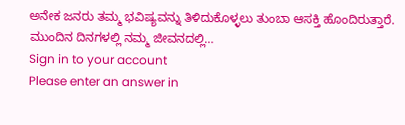ಅನೇಕ ಜನರು ತಮ್ಮ ಭವಿಷ್ಯವನ್ನು ತಿಳಿದುಕೊಳ್ಳಲು ತುಂಬಾ ಆಸಕ್ತಿ ಹೊಂದಿರುತ್ತಾರೆ. ಮುಂದಿನ ದಿನಗಳಲ್ಲಿ ನಮ್ಮ ಜೀವನದಲ್ಲಿ…
Sign in to your account
Please enter an answer in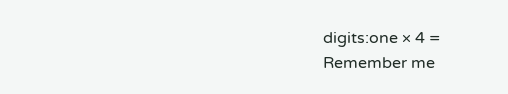digits:one × 4 =
Remember me